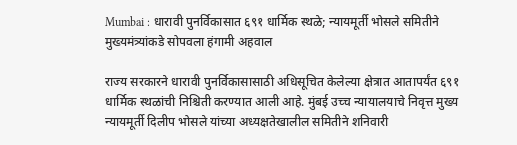Mumbai : धारावी पुनर्विकासात ६९१ धार्मिक स्थळे; न्यायमूर्ती भोसले समितीने मुख्यमंत्र्यांकडे सोपवला हंगामी अहवाल

राज्य सरकारने धारावी पुनर्विकासासाठी अधिसूचित केलेल्या क्षेत्रात आतापर्यंत ६९१ धार्मिक स्थळांची निश्चिती करण्यात आली आहे. मुंबई उच्च न्यायालयाचे निवृत्त मुख्य न्यायमूर्ती दिलीप भोसले यांच्या अध्यक्षतेखालील समितीने शनिवारी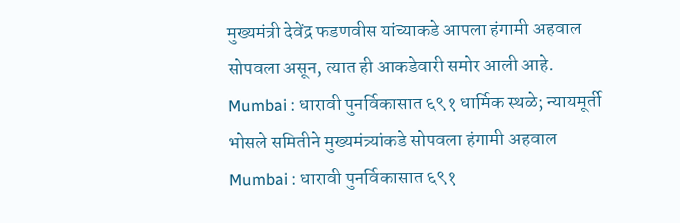मुख्यमंत्री देवेंद्र फडणवीस यांच्याकडे आपला हंगामी अहवाल सोपवला असून, त्यात ही आकडेवारी समोर आली आहे.
Mumbai : धारावी पुनर्विकासात ६९१ धार्मिक स्थळे; न्यायमूर्ती भोसले समितीने मुख्यमंत्र्यांकडे सोपवला हंगामी अहवाल
Mumbai : धारावी पुनर्विकासात ६९१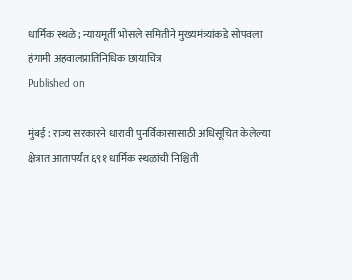धार्मिक स्थळे; न्यायमूर्ती भोसले समितीने मुख्यमंत्र्यांकडे सोपवला हंगामी अहवालप्रातिनिधिक छायाचित्र
Published on

मुंबई : राज्य सरकारने धारावी पुनर्विकासासाठी अधिसूचित केलेल्या क्षेत्रात आतापर्यंत ६९१ धार्मिक स्थळांची निश्चिती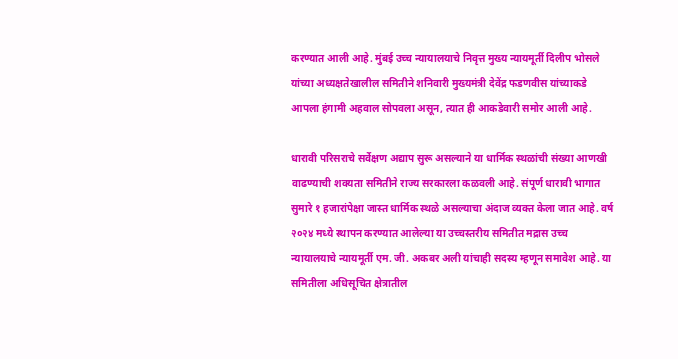करण्यात आली आहे. मुंबई उच्च न्यायालयाचे निवृत्त मुख्य न्यायमूर्ती दिलीप भोसले यांच्या अध्यक्षतेखालील समितीने शनिवारी मुख्यमंत्री देवेंद्र फडणवीस यांच्याकडे आपला हंगामी अहवाल सोपवला असून, त्यात ही आकडेवारी समोर आली आहे.

धारावी परिसराचे सर्वेक्षण अद्याप सुरू असल्याने या धार्मिक स्थळांची संख्या आणखी वाढण्याची शक्यता समितीने राज्य सरकारला कळवली आहे. संपूर्ण धारावी भागात सुमारे १ हजारांपेक्षा जास्त धार्मिक स्थळे असल्याचा अंदाज व्यक्त केला जात आहे. वर्ष २०२४ मध्ये स्थापन करण्यात आलेल्या या उच्चस्तरीय समितीत मद्रास उच्च न्यायालयाचे न्यायमूर्ती एम. जी. अकबर अली यांचाही सदस्य म्हणून समावेश आहे. या समितीला अधिसूचित क्षेत्रातील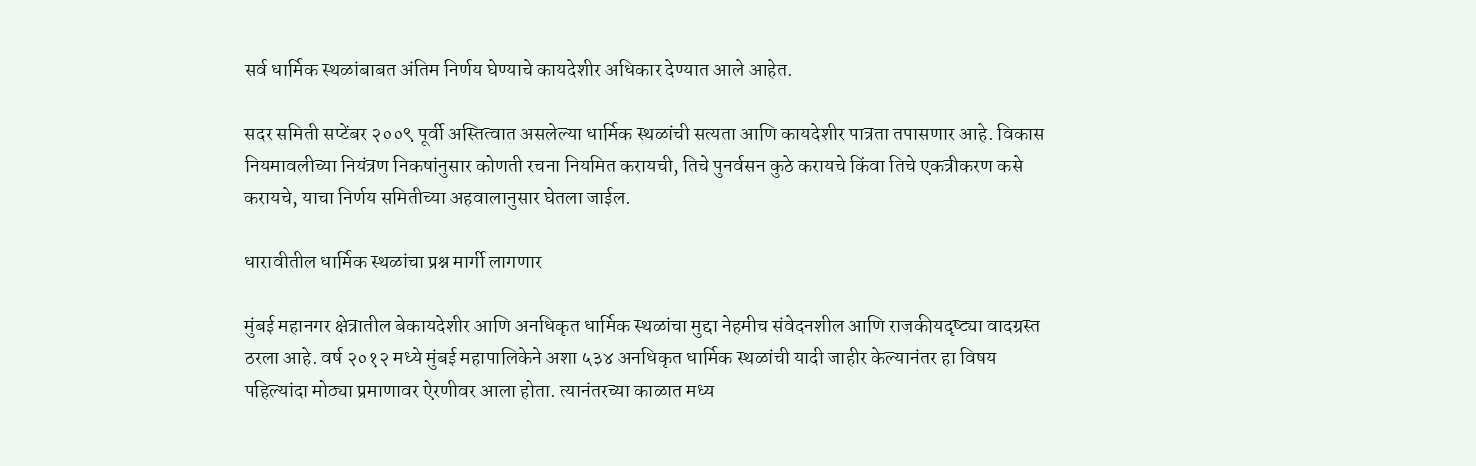सर्व धार्मिक स्थळांबाबत अंतिम निर्णय घेण्याचे कायदेशीर अधिकार देण्यात आले आहेत.

सदर समिती सप्टेंबर २००९ पूर्वी अस्तित्वात असलेल्या धार्मिक स्थळांची सत्यता आणि कायदेशीर पात्रता तपासणार आहे. विकास नियमावलीच्या नियंत्रण निकषांनुसार कोणती रचना नियमित करायची, तिचे पुनर्वसन कुठे करायचे किंवा तिचे एकत्रीकरण कसे करायचे, याचा निर्णय समितीच्या अहवालानुसार घेतला जाईल.

धारावीतील धार्मिक स्थळांचा प्रश्न मार्गी लागणार

मुंबई महानगर क्षेत्रातील बेकायदेशीर आणि अनधिकृत धार्मिक स्थळांचा मुद्दा नेहमीच संवेदनशील आणि राजकीयदृष्ट्या वादग्रस्त ठरला आहे. वर्ष २०१२ मध्ये मुंबई महापालिकेने अशा ५३४ अनधिकृत धार्मिक स्थळांची यादी जाहीर केल्यानंतर हा विषय पहिल्यांदा मोठ्या प्रमाणावर ऐरणीवर आला होता. त्यानंतरच्या काळात मध्य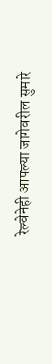रेल्वेनेही आपल्या जागेवरील सुमारे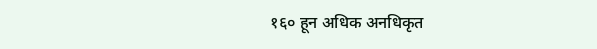१६० हून अधिक अनधिकृत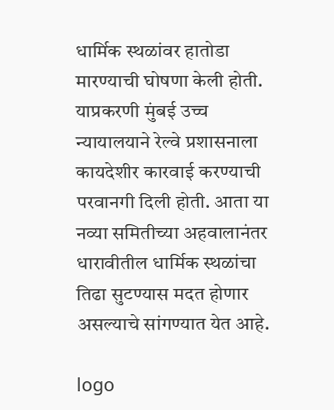धार्मिक स्थळांवर हातोडा मारण्याची घोषणा केली होती. याप्रकरणी मुंबई उच्च न्यायालयाने रेल्वे प्रशासनाला कायदेशीर कारवाई करण्याची परवानगी दिली होती. आता या नव्या समितीच्या अहवालानंतर धारावीतील धार्मिक स्थळांचा तिढा सुटण्यास मदत होणार असल्याचे सांगण्यात येत आहे.

logo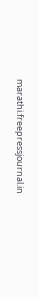marathi.freepressjournal.in